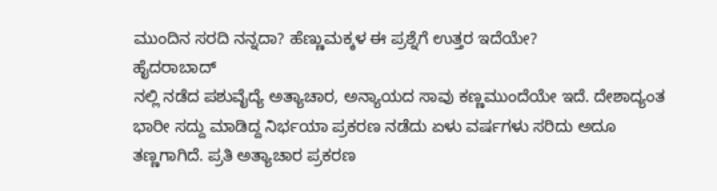ಮುಂದಿನ ಸರದಿ ನನ್ನದಾ? ಹೆಣ್ಣುಮಕ್ಕಳ ಈ ಪ್ರಶ್ನೆಗೆ ಉತ್ತರ ಇದೆಯೇ?
ಹೈದರಾಬಾದ್
ನಲ್ಲಿ ನಡೆದ ಪಶುವೈದ್ಯೆ ಅತ್ಯಾಚಾರ, ಅನ್ಯಾಯದ ಸಾವು ಕಣ್ಣಮುಂದೆಯೇ ಇದೆ. ದೇಶಾದ್ಯಂತ ಭಾರೀ ಸದ್ದು ಮಾಡಿದ್ದ ನಿರ್ಭಯಾ ಪ್ರಕರಣ ನಡೆದು ಏಳು ವರ್ಷಗಳು ಸರಿದು ಅದೂ ತಣ್ಣಗಾಗಿದೆ. ಪ್ರತಿ ಅತ್ಯಾಚಾರ ಪ್ರಕರಣ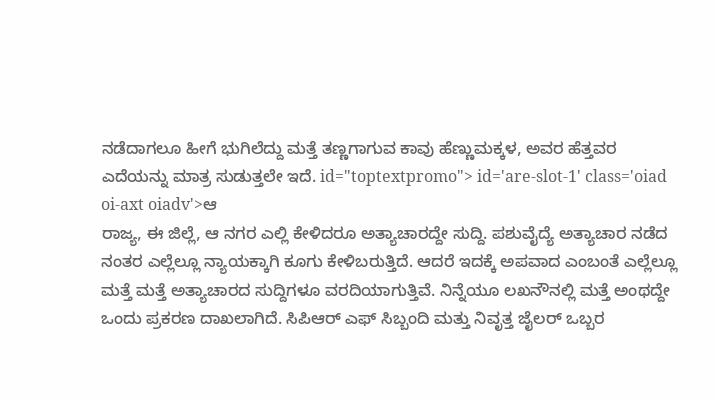ನಡೆದಾಗಲೂ ಹೀಗೆ ಭುಗಿಲೆದ್ದು ಮತ್ತೆ ತಣ್ಣಗಾಗುವ ಕಾವು ಹೆಣ್ಣುಮಕ್ಕಳ, ಅವರ ಹೆತ್ತವರ ಎದೆಯನ್ನು ಮಾತ್ರ ಸುಡುತ್ತಲೇ ಇದೆ. id="toptextpromo"> id='are-slot-1' class='oiad oi-axt oiadv'>ಆ
ರಾಜ್ಯ, ಈ ಜಿಲ್ಲೆ, ಆ ನಗರ ಎಲ್ಲಿ ಕೇಳಿದರೂ ಅತ್ಯಾಚಾರದ್ದೇ ಸುದ್ದಿ. ಪಶುವೈದ್ಯೆ ಅತ್ಯಾಚಾರ ನಡೆದ ನಂತರ ಎಲ್ಲೆಲ್ಲೂ ನ್ಯಾಯಕ್ಕಾಗಿ ಕೂಗು ಕೇಳಿಬರುತ್ತಿದೆ. ಆದರೆ ಇದಕ್ಕೆ ಅಪವಾದ ಎಂಬಂತೆ ಎಲ್ಲೆಲ್ಲೂ ಮತ್ತೆ ಮತ್ತೆ ಅತ್ಯಾಚಾರದ ಸುದ್ದಿಗಳೂ ವರದಿಯಾಗುತ್ತಿವೆ. ನಿನ್ನೆಯೂ ಲಖನೌನಲ್ಲಿ ಮತ್ತೆ ಅಂಥದ್ದೇ ಒಂದು ಪ್ರಕರಣ ದಾಖಲಾಗಿದೆ. ಸಿಪಿಆರ್ ಎಫ್ ಸಿಬ್ಬಂದಿ ಮತ್ತು ನಿವೃತ್ತ ಜೈಲರ್ ಒಬ್ಬರ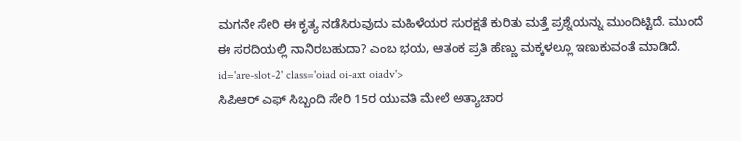ಮಗನೇ ಸೇರಿ ಈ ಕೃತ್ಯ ನಡೆಸಿರುವುದು ಮಹಿಳೆಯರ ಸುರಕ್ಷತೆ ಕುರಿತು ಮತ್ತೆ ಪ್ರಶ್ನೆಯನ್ನು ಮುಂದಿಟ್ಟಿದೆ. ಮುಂದೆ ಈ ಸರದಿಯಲ್ಲಿ ನಾನಿರಬಹುದಾ? ಎಂಬ ಭಯ, ಆತಂಕ ಪ್ರತಿ ಹೆಣ್ಣು ಮಕ್ಕಳಲ್ಲೂ ಇಣುಕುವಂತೆ ಮಾಡಿದೆ. id='are-slot-2' class='oiad oi-axt oiadv'>
ಸಿಪಿಆರ್ ಎಫ್ ಸಿಬ್ಬಂದಿ ಸೇರಿ 15ರ ಯುವತಿ ಮೇಲೆ ಅತ್ಯಾಚಾರ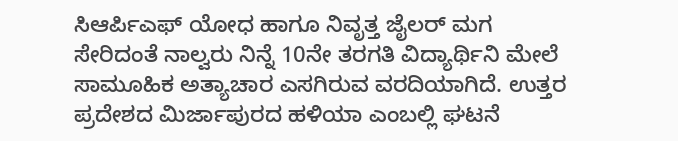ಸಿಆರ್ಪಿಎಫ್ ಯೋಧ ಹಾಗೂ ನಿವೃತ್ತ ಜೈಲರ್ ಮಗ ಸೇರಿದಂತೆ ನಾಲ್ವರು ನಿನ್ನೆ 10ನೇ ತರಗತಿ ವಿದ್ಯಾರ್ಥಿನಿ ಮೇಲೆ ಸಾಮೂಹಿಕ ಅತ್ಯಾಚಾರ ಎಸಗಿರುವ ವರದಿಯಾಗಿದೆ. ಉತ್ತರ ಪ್ರದೇಶದ ಮಿರ್ಜಾಪುರದ ಹಳಿಯಾ ಎಂಬಲ್ಲಿ ಘಟನೆ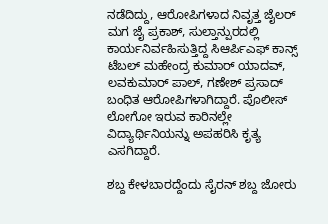ನಡೆದಿದ್ದು, ಆರೋಪಿಗಳಾದ ನಿವೃತ್ತ ಜೈಲರ್ ಮಗ ಜೈ ಪ್ರಕಾಶ್, ಸುಲ್ತಾನ್ಪುರದಲ್ಲಿ ಕಾರ್ಯನಿರ್ವಹಿಸುತ್ತಿದ್ದ ಸಿಆರ್ಪಿಎಫ್ ಕಾನ್ಸ್ ಟೆಬಲ್ ಮಹೇಂದ್ರ ಕುಮಾರ್ ಯಾದವ್, ಲವಕುಮಾರ್ ಪಾಲ್, ಗಣೇಶ್ ಪ್ರಸಾದ್ ಬಂಧಿತ ಆರೋಪಿಗಳಾಗಿದ್ದಾರೆ. ಪೊಲೀಸ್ ಲೋಗೋ ಇರುವ ಕಾರಿನಲ್ಲೇ ವಿದ್ಯಾರ್ಥಿನಿಯನ್ನು ಅಪಹರಿಸಿ ಕೃತ್ಯ ಎಸಗಿದ್ದಾರೆ.

ಶಬ್ದ ಕೇಳಬಾರದ್ದೆಂದು ಸೈರನ್ ಶಬ್ದ ಜೋರು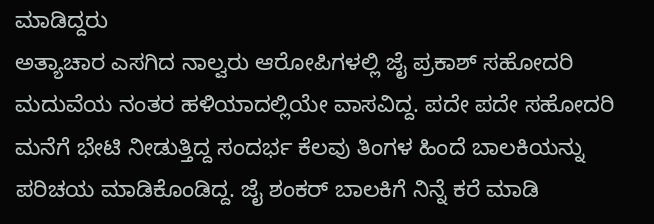ಮಾಡಿದ್ದರು
ಅತ್ಯಾಚಾರ ಎಸಗಿದ ನಾಲ್ವರು ಆರೋಪಿಗಳಲ್ಲಿ ಜೈ ಪ್ರಕಾಶ್ ಸಹೋದರಿ ಮದುವೆಯ ನಂತರ ಹಳಿಯಾದಲ್ಲಿಯೇ ವಾಸವಿದ್ದ. ಪದೇ ಪದೇ ಸಹೋದರಿ ಮನೆಗೆ ಭೇಟಿ ನೀಡುತ್ತಿದ್ದ ಸಂದರ್ಭ ಕೆಲವು ತಿಂಗಳ ಹಿಂದೆ ಬಾಲಕಿಯನ್ನು ಪರಿಚಯ ಮಾಡಿಕೊಂಡಿದ್ದ. ಜೈ ಶಂಕರ್ ಬಾಲಕಿಗೆ ನಿನ್ನೆ ಕರೆ ಮಾಡಿ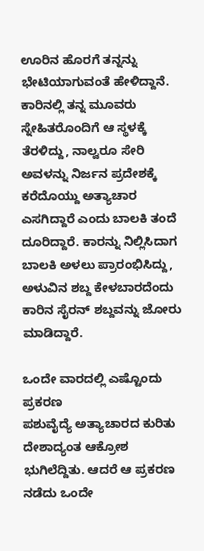ಊರಿನ ಹೊರಗೆ ತನ್ನನ್ನು ಭೇಟಿಯಾಗುವಂತೆ ಹೇಳಿದ್ದಾನೆ. ಕಾರಿನಲ್ಲಿ ತನ್ನ ಮೂವರು ಸ್ನೇಹಿತರೊಂದಿಗೆ ಆ ಸ್ಥಳಕ್ಕೆ ತೆರಳಿದ್ದು, ನಾಲ್ವರೂ ಸೇರಿ ಅವಳನ್ನು ನಿರ್ಜನ ಪ್ರದೇಶಕ್ಕೆ ಕರೆದೊಯ್ದು ಅತ್ಯಾಚಾರ ಎಸಗಿದ್ದಾರೆ ಎಂದು ಬಾಲಕಿ ತಂದೆ ದೂರಿದ್ದಾರೆ. ಕಾರನ್ನು ನಿಲ್ಲಿಸಿದಾಗ ಬಾಲಕಿ ಅಳಲು ಪ್ರಾರಂಭಿಸಿದ್ದು, ಅಳುವಿನ ಶಬ್ದ ಕೇಳಬಾರದೆಂದು ಕಾರಿನ ಸೈರನ್ ಶಬ್ದವನ್ನು ಜೋರು ಮಾಡಿದ್ದಾರೆ.

ಒಂದೇ ವಾರದಲ್ಲಿ ಎಷ್ಟೊಂದು ಪ್ರಕರಣ
ಪಶುವೈದ್ಯೆ ಅತ್ಯಾಚಾರದ ಕುರಿತು ದೇಶಾದ್ಯಂತ ಆಕ್ರೋಶ ಭುಗಿಲೆದ್ದಿತು. ಆದರೆ ಆ ಪ್ರಕರಣ ನಡೆದು ಒಂದೇ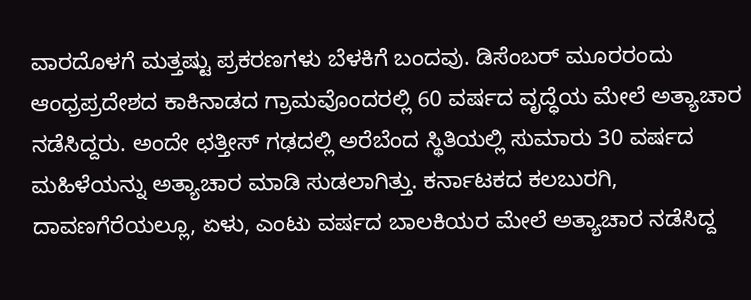ವಾರದೊಳಗೆ ಮತ್ತಷ್ಟು ಪ್ರಕರಣಗಳು ಬೆಳಕಿಗೆ ಬಂದವು. ಡಿಸೆಂಬರ್ ಮೂರರಂದು ಆಂಧ್ರಪ್ರದೇಶದ ಕಾಕಿನಾಡದ ಗ್ರಾಮವೊಂದರಲ್ಲಿ 60 ವರ್ಷದ ವೃದ್ಧೆಯ ಮೇಲೆ ಅತ್ಯಾಚಾರ ನಡೆಸಿದ್ದರು. ಅಂದೇ ಛತ್ತೀಸ್ ಗಢದಲ್ಲಿ ಅರೆಬೆಂದ ಸ್ಥಿತಿಯಲ್ಲಿ ಸುಮಾರು 30 ವರ್ಷದ ಮಹಿಳೆಯನ್ನು ಅತ್ಯಾಚಾರ ಮಾಡಿ ಸುಡಲಾಗಿತ್ತು. ಕರ್ನಾಟಕದ ಕಲಬುರಗಿ, ದಾವಣಗೆರೆಯಲ್ಲೂ, ಏಳು, ಎಂಟು ವರ್ಷದ ಬಾಲಕಿಯರ ಮೇಲೆ ಅತ್ಯಾಚಾರ ನಡೆಸಿದ್ದ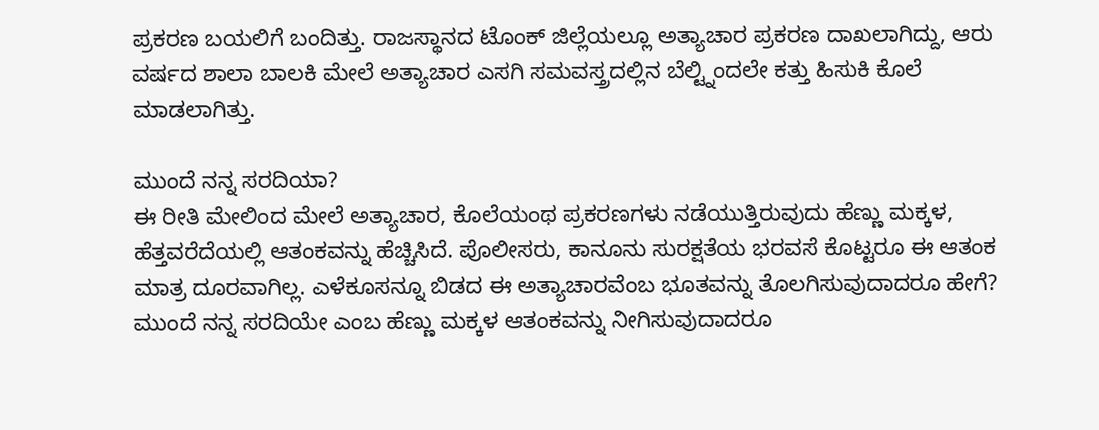ಪ್ರಕರಣ ಬಯಲಿಗೆ ಬಂದಿತ್ತು. ರಾಜಸ್ಥಾನದ ಟೊಂಕ್ ಜಿಲ್ಲೆಯಲ್ಲೂ ಅತ್ಯಾಚಾರ ಪ್ರಕರಣ ದಾಖಲಾಗಿದ್ದು, ಆರು ವರ್ಷದ ಶಾಲಾ ಬಾಲಕಿ ಮೇಲೆ ಅತ್ಯಾಚಾರ ಎಸಗಿ ಸಮವಸ್ತ್ರದಲ್ಲಿನ ಬೆಲ್ಟ್ನಿಂದಲೇ ಕತ್ತು ಹಿಸುಕಿ ಕೊಲೆ ಮಾಡಲಾಗಿತ್ತು.

ಮುಂದೆ ನನ್ನ ಸರದಿಯಾ?
ಈ ರೀತಿ ಮೇಲಿಂದ ಮೇಲೆ ಅತ್ಯಾಚಾರ, ಕೊಲೆಯಂಥ ಪ್ರಕರಣಗಳು ನಡೆಯುತ್ತಿರುವುದು ಹೆಣ್ಣು ಮಕ್ಕಳ, ಹೆತ್ತವರೆದೆಯಲ್ಲಿ ಆತಂಕವನ್ನು ಹೆಚ್ಚಿಸಿದೆ. ಪೊಲೀಸರು, ಕಾನೂನು ಸುರಕ್ಷತೆಯ ಭರವಸೆ ಕೊಟ್ಟರೂ ಈ ಆತಂಕ ಮಾತ್ರ ದೂರವಾಗಿಲ್ಲ. ಎಳೆಕೂಸನ್ನೂ ಬಿಡದ ಈ ಅತ್ಯಾಚಾರವೆಂಬ ಭೂತವನ್ನು ತೊಲಗಿಸುವುದಾದರೂ ಹೇಗೆ? ಮುಂದೆ ನನ್ನ ಸರದಿಯೇ ಎಂಬ ಹೆಣ್ಣು ಮಕ್ಕಳ ಆತಂಕವನ್ನು ನೀಗಿಸುವುದಾದರೂ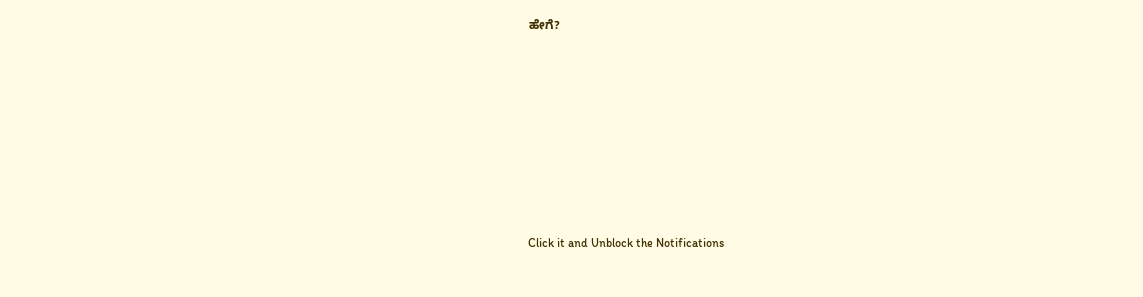ಹೇಗೆ?












Click it and Unblock the Notifications